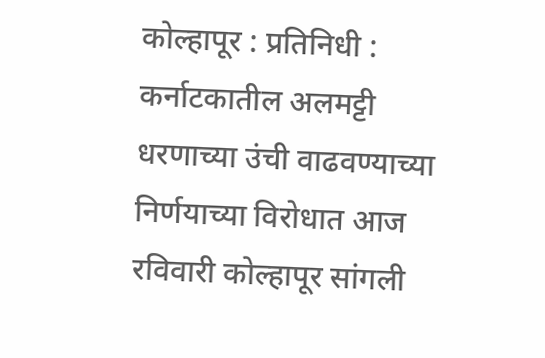कोल्हापूर : प्रतिनिधी : कर्नाटकातील अलमट्टी धरणाच्या उंची वाढवण्याच्या निर्णयाच्या विरोधात आज रविवारी कोल्हापूर सांगली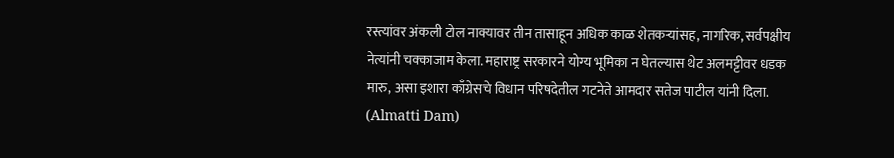रस्त्यांवर अंकली टोल नाक्यावर तीन तासाहून अधिक काळ शेतकऱ्यांसह, नागरिक, सर्वपक्षीय नेत्यांनी चक्काजाम केला. महाराष्ट्र सरकारने योग्य भूमिका न घेतल्यास थेट अलमट्टीवर धडक मारु, असा इशारा काँग्रेसचे विधान परिषदेतील गटनेते आमदार सतेज पाटील यांनी दिला. (Almatti Dam)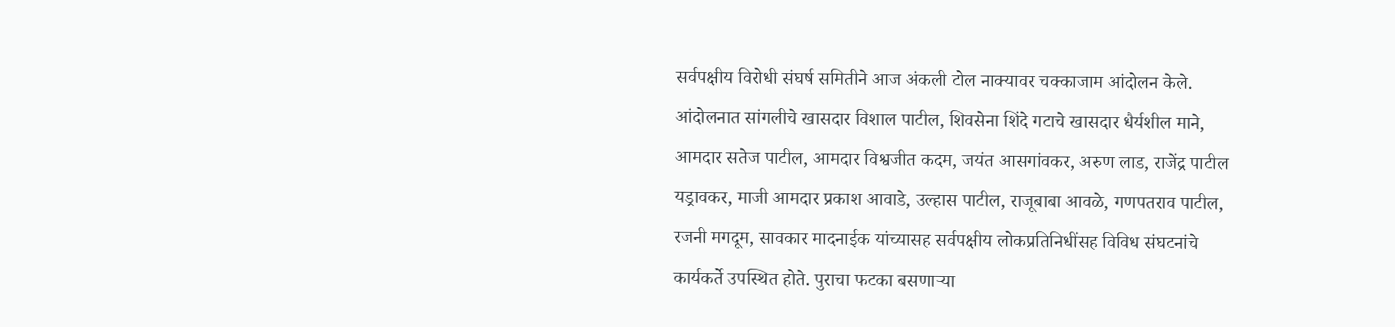सर्वपक्षीय विरोधी संघर्ष समितीने आज अंकली टोल नाक्यावर चक्काजाम आंदोलन केले. आंदोलनात सांगलीचे खासदार विशाल पाटील, शिवसेना शिंदे गटाचे खासदार धैर्यशील माने, आमदार सतेज पाटील, आमदार विश्वजीत कदम, जयंत आसगांवकर, अरुण लाड, राजेंद्र पाटील यड्रावकर, माजी आमदार प्रकाश आवाडे, उल्हास पाटील, राजूबाबा आवळे, गणपतराव पाटील, रजनी मगदूम, सावकार मादनाईक यांच्यासह सर्वपक्षीय लोकप्रतिनिधींसह विविध संघटनांचे कार्यकर्ते उपस्थित होते. पुराचा फटका बसणाऱ्या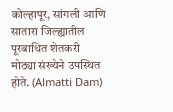कोल्हापूर, सांगली आणि सातारा जिल्ह्यातील पूरबाधित शेतकरी मोठ्या संख्येने उपस्थित होते. (Almatti Dam)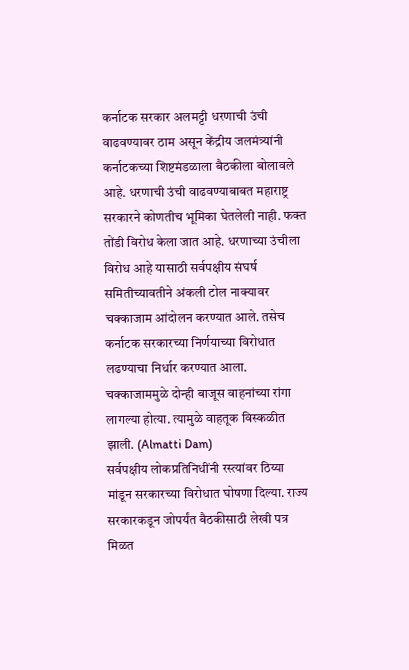कर्नाटक सरकार अलमट्टी धरणाची उंची वाढवण्यावर ठाम असून केंद्रीय जलमंत्र्यांनी कर्नाटकच्या शिष्टमंडळाला बैठकीला बोलावले आहे. धरणाची उंची वाढवण्याबाबत महाराष्ट्र सरकारने कोणतीच भूमिका घेतलेली नाही. फक्त तोंडी विरोध केला जात आहे. धरणाच्या उंचीला विरोध आहे यासाठी सर्वपक्षीय संघर्ष समितीच्यावतीने अंकली टोल नाक्यावर चक्काजाम आंदोलन करण्यात आले. तसेच कर्नाटक सरकारच्या निर्णयाच्या विरोधात लढण्याचा निर्धार करण्यात आला. चक्काजाममुळे दोन्ही बाजूस वाहनांच्या रांगा लागल्या होत्या. त्यामुळे वाहतूक विस्कळीत झाली. (Almatti Dam)
सर्वपक्षीय लोकप्रतिनिधींनी रस्त्यांवर ठिय्या मांडून सरकारच्या विरोधात घोषणा दिल्या. राज्य सरकारकडून जोपर्यंत बैठकीसाठी लेखी पत्र मिळत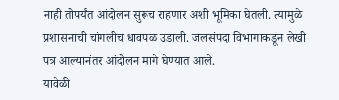नाही तोपर्यंत आंदोलन सुरूच राहणार अशी भूमिका घेतली. त्यामुळे प्रशासनाची चांगलीच धावपळ उडाली. जलसंपदा विभागाकडून लेखी पत्र आल्यानंतर आंदोलन मागे घेण्यात आले.
यावेळी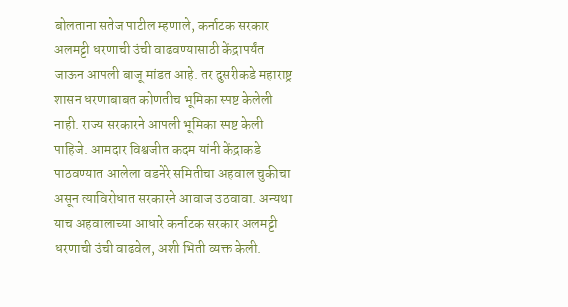बोलताना सतेज पाटील म्हणाले, कर्नाटक सरकार अलमट्टी धरणाची उंची वाढवण्यासाठी केंद्रापर्यंत जाऊन आपली बाजू मांडत आहे. तर दुसरीकडे महाराष्ट्र शासन धरणाबाबत कोणतीच भूमिका स्पष्ट केलेली नाही. राज्य सरकारने आपली भूमिका स्पष्ट केली पाहिजे. आमदार विश्वजीत कदम यांनी केंद्राकडे पाठवण्यात आलेला वडनेरे समितीचा अहवाल चुकीचा असून त्याविरोधात सरकारने आवाज उठवावा. अन्यथा याच अहवालाच्या आधारे कर्नाटक सरकार अलमट्टी धरणाची उंची वाढवेल, अशी भिती व्यक्त केली.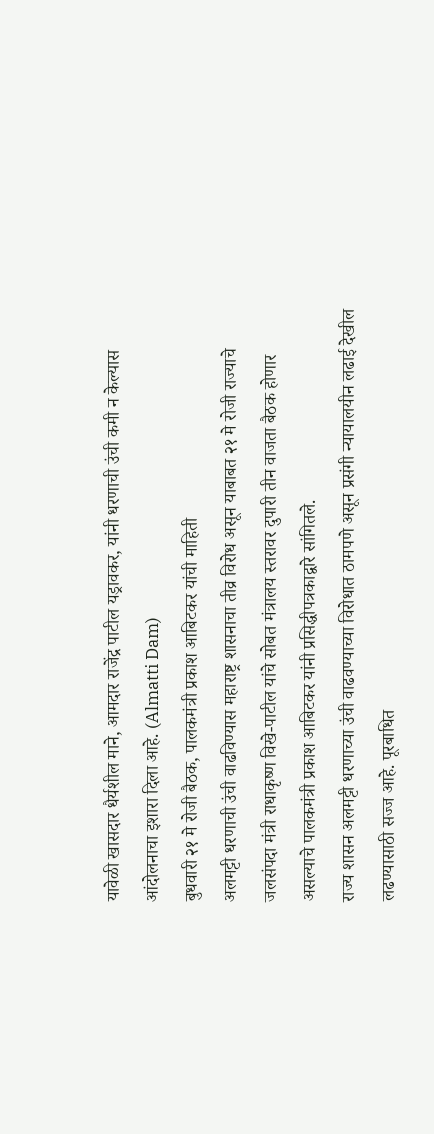यावेळी खासदार धैर्यशील माने, आमदार राजेंद्र पाटील यड्रावकर, यांनी धरणाची उंची कमी न केल्यास आंदोलनाचा इशारा दिला आहे. (Almatti Dam)
बुधवारी २१ मे रोजी बैठक, पालकमंत्री प्रकाश आबिटकर यांची माहिती
अलमट्टी धरणाची उंची वाढविण्यास महाराष्ट्र शासनाचा तीव्र विरोध असून याबाबत २१ मे रोजी राज्याचे जलसंपदा मंत्री राधाकृष्ण विखे-पाटील यांचे सोबत मंत्रालय स्तरावर दुपारी तीन वाजता बैठक होणार असल्याचे पालकमंत्री प्रकाश आबिटकर यांनी प्रसिद्धीपत्रकाद्वारे सांगितले.
राज्य शासन अलमट्टी धरणाच्या उंची वाढवण्याच्या विरोधात ठामपणे असून प्रसंगी न्यायालयीन लढाई देखील लढण्यासाठी सज्ज आहे. पूरबाधित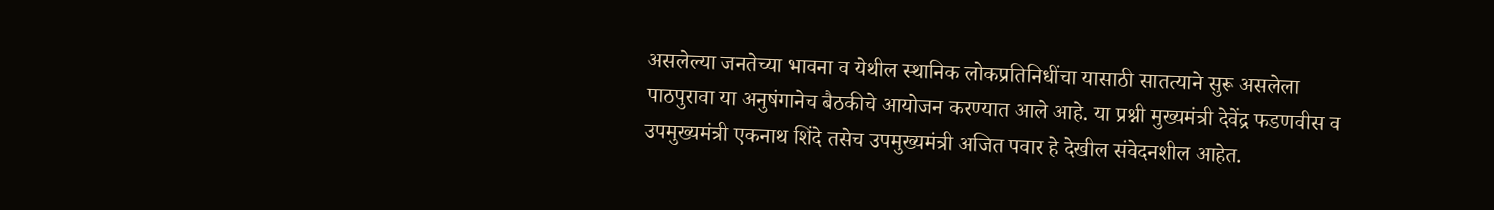असलेल्या जनतेच्या भावना व येथील स्थानिक लोकप्रतिनिधींचा यासाठी सातत्याने सुरू असलेला पाठपुरावा या अनुषंगानेच बैठकीचे आयोजन करण्यात आले आहे. या प्रश्नी मुख्यमंत्री देवेंद्र फडणवीस व उपमुख्यमंत्री एकनाथ शिंदे तसेच उपमुख्यमंत्री अजित पवार हे देखील संवेदनशील आहेत.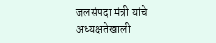जलसंपदा मंत्री यांचे अध्यक्षतेखाली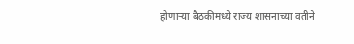होणाऱ्या बैठकीमध्ये राज्य शासनाच्या वतीने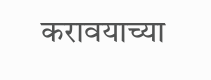करावयाच्या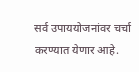सर्व उपाययोजनांवर चर्चा करण्यात येणार आहे.